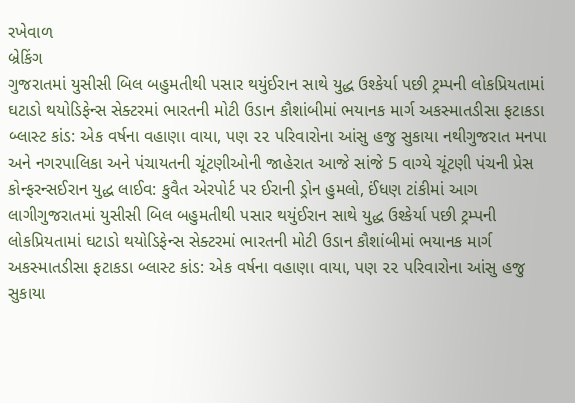રખેવાળ
બ્રેકિંગ
ગુજરાતમાં યુસીસી બિલ બહુમતીથી પસાર થયુંઈરાન સાથે યુદ્ધ ઉશ્કેર્યા પછી ટ્રમ્પની લોકપ્રિયતામાં ઘટાડો થયોડિફેન્સ સેક્ટરમાં ભારતની મોટી ઉડાન કૌશાંબીમાં ભયાનક માર્ગ અકસ્માતડીસા ફટાકડા બ્લાસ્ટ કાંડ: એક વર્ષના વહાણા વાયા, પણ ૨૨ પરિવારોના આંસુ હજુ સુકાયા નથીગુજરાત મનપા અને નગરપાલિકા અને પંચાયતની ચૂંટણીઓની જાહેરાત આજે સાંજે 5 વાગ્યે ચૂંટણી પંચની પ્રેસ કોન્ફરન્સઈરાન યુદ્ધ લાઈવ: કુવૈત એરપોર્ટ પર ઈરાની ડ્રોન હુમલો, ઈંધણ ટાંકીમાં આગ લાગીગુજરાતમાં યુસીસી બિલ બહુમતીથી પસાર થયુંઈરાન સાથે યુદ્ધ ઉશ્કેર્યા પછી ટ્રમ્પની લોકપ્રિયતામાં ઘટાડો થયોડિફેન્સ સેક્ટરમાં ભારતની મોટી ઉડાન કૌશાંબીમાં ભયાનક માર્ગ અકસ્માતડીસા ફટાકડા બ્લાસ્ટ કાંડ: એક વર્ષના વહાણા વાયા, પણ ૨૨ પરિવારોના આંસુ હજુ સુકાયા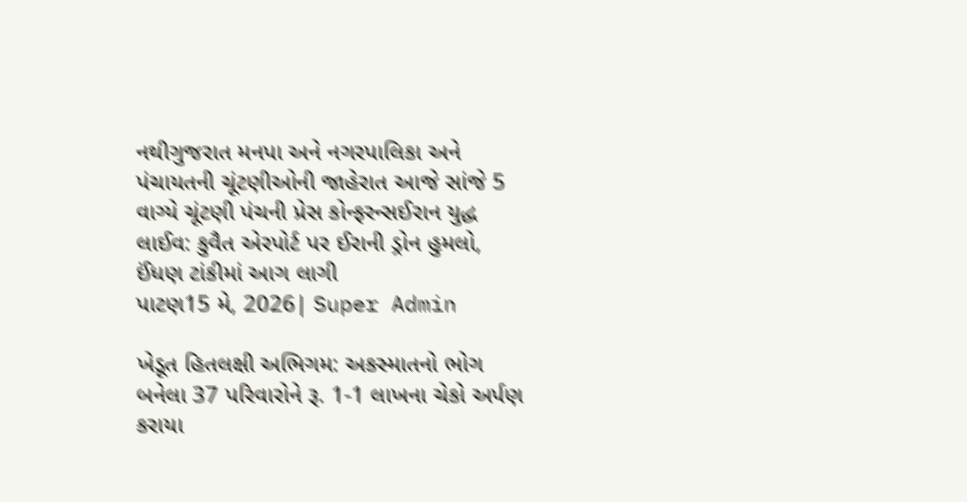નથીગુજરાત મનપા અને નગરપાલિકા અને પંચાયતની ચૂંટણીઓની જાહેરાત આજે સાંજે 5 વાગ્યે ચૂંટણી પંચની પ્રેસ કોન્ફરન્સઈરાન યુદ્ધ લાઈવ: કુવૈત એરપોર્ટ પર ઈરાની ડ્રોન હુમલો, ઈંધણ ટાંકીમાં આગ લાગી
પાટણ15 મે, 2026| Super Admin

ખેડૂત હિતલક્ષી અભિગમ: અકસ્માતનો ભોગ બનેલા 37 પરિવારોને રૂ. 1-1 લાખના ચેકો અર્પણ કરાયા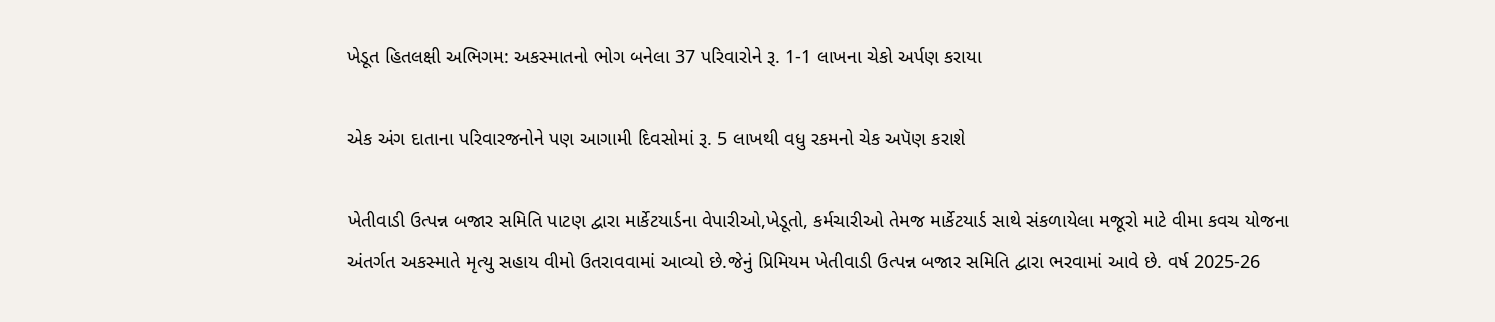ખેડૂત હિતલક્ષી અભિગમ: અકસ્માતનો ભોગ બનેલા 37 પરિવારોને રૂ. 1-1 લાખના ચેકો અર્પણ કરાયા

એક અંગ દાતાના પરિવારજનોને પણ આગામી દિવસોમાં રૂ. 5 લાખથી વધુ રકમનો ચેક અપૅણ કરાશે

ખેતીવાડી ઉત્પન્ન બજાર સમિતિ પાટણ દ્વારા માર્કેટયાર્ડના વેપારીઓ,ખેડૂતો, કર્મચારીઓ તેમજ માર્કેટયાર્ડ સાથે સંકળાયેલા મજૂરો માટે વીમા કવચ યોજના અંતર્ગત અકસ્માતે મૃત્યુ સહાય વીમો ઉતરાવવામાં આવ્યો છે.જેનું પ્રિમિયમ ખેતીવાડી ઉત્પન્ન બજાર સમિતિ દ્વારા ભરવામાં આવે છે. વર્ષ 2025-26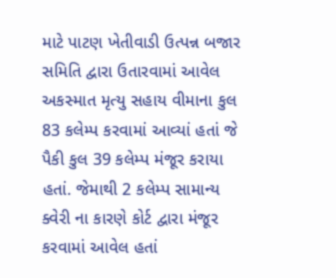માટે પાટણ ખેતીવાડી ઉત્પન્ન બજાર સમિતિ દ્વારા ઉતારવામાં આવેલ અકસ્માત મૃત્યુ સહાય વીમાના કુલ 83 કલેમ્પ કરવામાં આવ્યાં હતાં જે પૈકી કુલ 39 કલેમ્પ મંજૂર કરાયા હતાં. જેમાથી 2 કલેમ્પ સામાન્ય ક્વેરી ના કારણે કોર્ટ દ્વારા મંજૂર કરવામાં આવેલ હતાં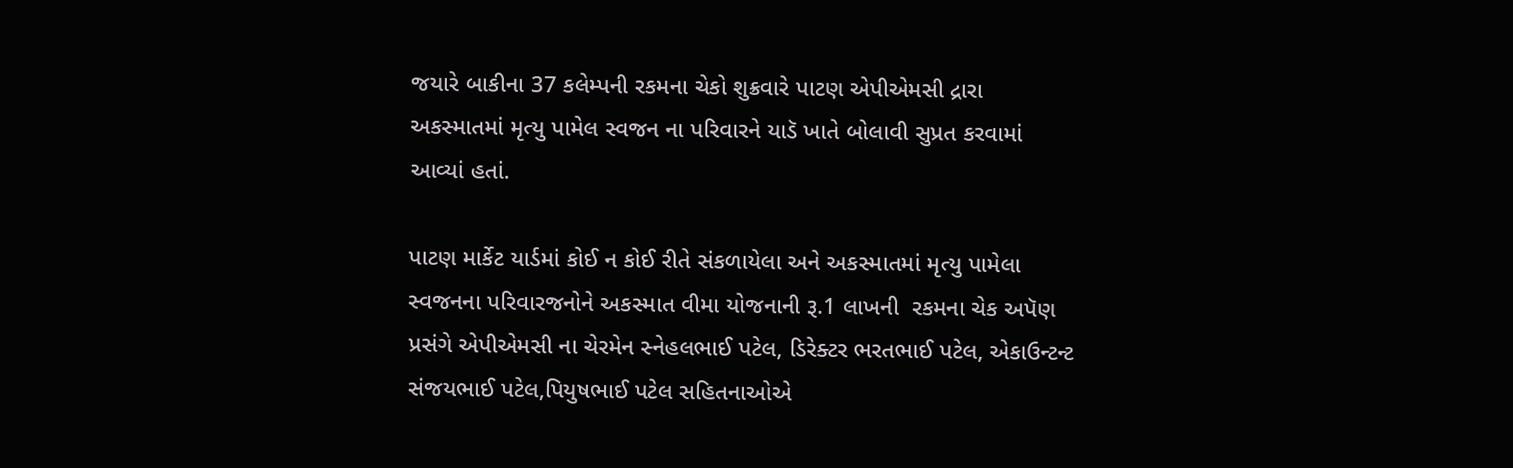જયારે બાકીના 37 કલેમ્પની રકમના ચેકો શુક્રવારે પાટણ એપીએમસી દ્રારા અકસ્માતમાં મૃત્યુ પામેલ સ્વજન ના પરિવારને યાડૅ ખાતે બોલાવી સુપ્રત કરવામાં આવ્યાં હતાં.

પાટણ માર્કેટ યાર્ડમાં કોઈ ન કોઈ રીતે સંકળાયેલા અને અકસ્માતમાં મૃત્યુ પામેલા સ્વજનના પરિવારજનોને અકસ્માત વીમા યોજનાની રૂ.1 લાખની  રકમના ચેક અપૅણ પ્રસંગે એપીએમસી ના ચેરમેન સ્નેહલભાઈ પટેલ, ડિરેક્ટર ભરતભાઈ પટેલ, એકાઉન્ટન્ટ સંજયભાઈ પટેલ,પિયુષભાઈ પટેલ સહિતનાઓએ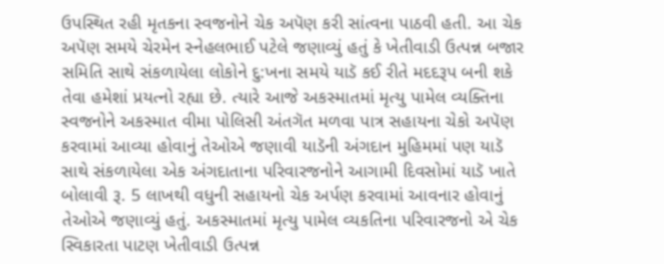ઉપસ્થિત રહી મૃતકના સ્વજનોને ચેક અપૅણ કરી સાંત્વના પાઠવી હતી. આ ચેક અપૅણ સમયે ચેરમેન સ્નેહલભાઈ પટેલે જણાવ્યું હતું કે ખેતીવાડી ઉત્પન્ન બજાર સમિતિ સાથે સંકળાયેલા લોકોને દુ:ખના સમયે યાડૅ કઈ રીતે મદદરૂપ બની શકે તેવા હમેશાં પ્રયત્નો રહ્યા છે. ત્યારે આજે અકસ્માતમાં મૃત્યુ પામેલ વ્યક્તિના સ્વજનોને અકસ્માત વીમા પોલિસી અંતગૅત મળવા પાત્ર સહાયના ચેકો અપૅણ કરવામાં આવ્યા હોવાનું તેઓએ જણાવી યાડૅની અંગદાન મુહિમમાં પણ યાડૅ સાથે સંકળાયેલા એક અંગદાતાના પરિવારજનોને આગામી દિવસોમાં યાડૅ ખાતે બોલાવી રૂ. 5 લાખથી વધુની સહાયનો ચેક અર્પણ કરવામાં આવનાર હોવાનું તેઓએ જણાવ્યું હતું. અકસ્માતમાં મૃત્યુ પામેલ વ્યકતિના પરિવારજનો એ ચેક સ્વિકારતા પાટણ ખેતીવાડી ઉત્પન્ન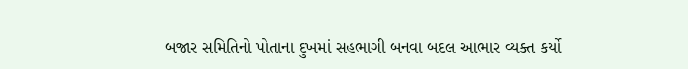બજાર સમિતિનો પોતાના દુખમાં સહભાગી બનવા બદલ આભાર વ્યક્ત કર્યો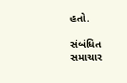હતો.

સંબંધિત સમાચાર